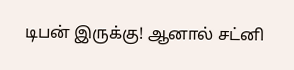டிபன் இருக்கு! ஆனால் சட்னி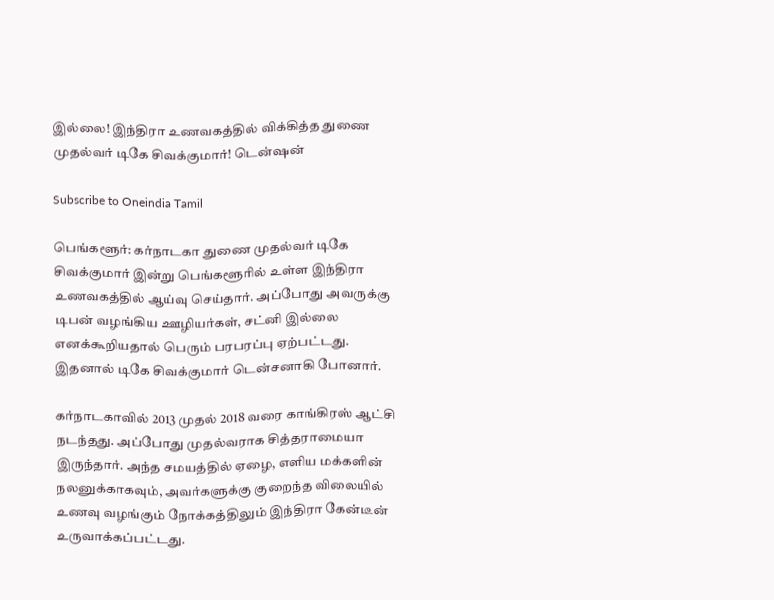இல்லை! இந்திரா உணவகத்தில் விக்கித்த துணை முதல்வர் டிகே சிவக்குமார்! டென்ஷன்

Subscribe to Oneindia Tamil

பெங்களூர்: கர்நாடகா துணை முதல்வர் டிகே சிவக்குமார் இன்று பெங்களூரில் உள்ள இந்திரா உணவகத்தில் ஆய்வு செய்தார். அப்போது அவருக்கு டிபன் வழங்கிய ஊழியர்கள், சட்னி இல்லை எனக்கூறியதால் பெரும் பரபரப்பு ஏற்பட்டது. இதனால் டிகே சிவக்குமார் டென்சனாகி போனார்.

கர்நாடகாவில் 2013 முதல் 2018 வரை காங்கிரஸ் ஆட்சி நடந்தது. அப்போது முதல்வராக சித்தராமையா இருந்தார். அந்த சமயத்தில் ஏழை, எளிய மக்களின் நலனுக்காகவும், அவர்களுக்கு குறைந்த விலையில் உணவு வழங்கும் நோக்கத்திலும் இந்திரா கேன்டீன் உருவாக்கப்பட்டது.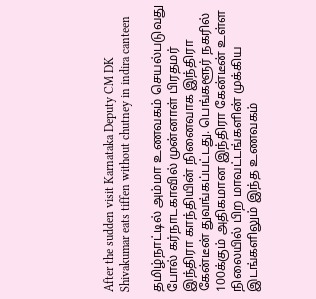After the sudden visit Karnataka Deputy CM DK Shivakumar eats tiffen without chutney in indira canteen

தமிழ்நாட்டில் அம்மா உணவகம் செயல்படுவது போல் கர்நாடகாவில் முன்னாள் பிரதமர் இந்திரா காந்தியின் நினைவாக இந்திரா கேன்டீன் துவங்கப்பட்டது. பெங்களூர் நகரில் 100க்கும் அதிகமான இந்திரா கேன்டீன் உள்ள நிலையில் பிற மாவட்டங்களின் முக்கிய இடங்களிலும் இந்த உணவகம்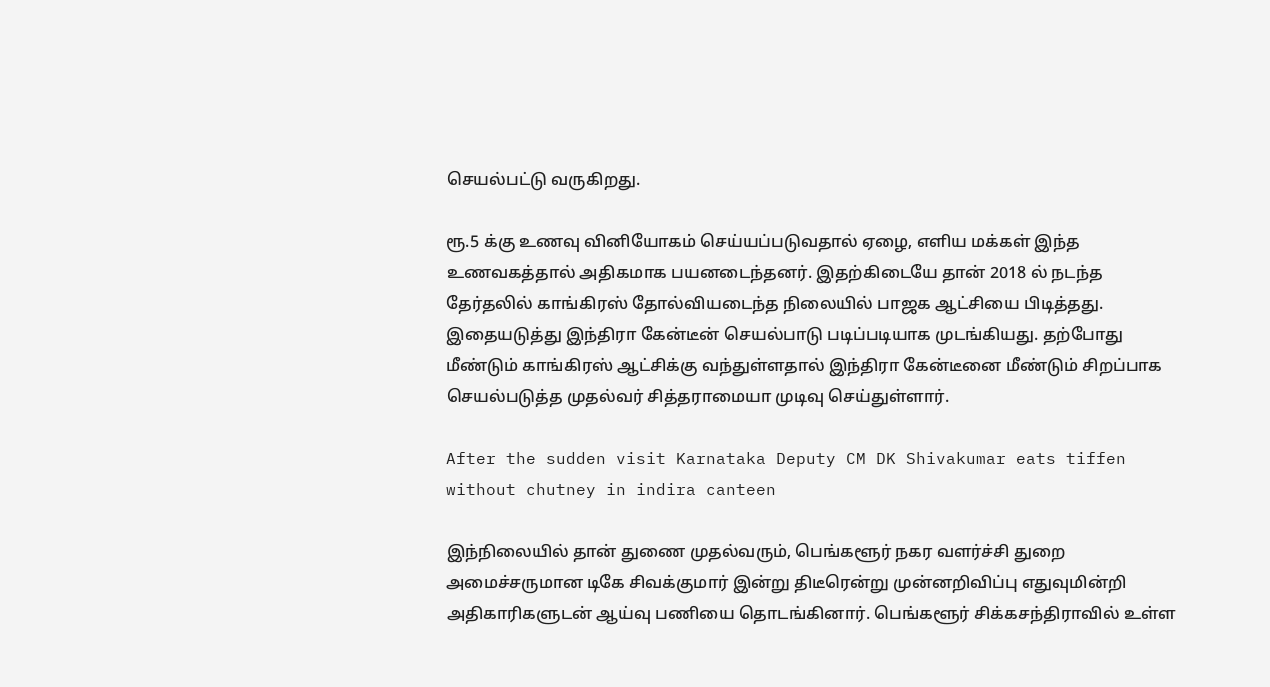செயல்பட்டு வருகிறது.

ரூ.5 க்கு உணவு வினியோகம் செய்யப்படுவதால் ஏழை, எளிய மக்கள் இந்த உணவகத்தால் அதிகமாக பயனடைந்தனர். இதற்கிடையே தான் 2018 ல் நடந்த தேர்தலில் காங்கிரஸ் தோல்வியடைந்த நிலையில் பாஜக ஆட்சியை பிடித்தது. இதையடுத்து இந்திரா கேன்டீன் செயல்பாடு படிப்படியாக முடங்கியது. தற்போது மீண்டும் காங்கிரஸ் ஆட்சிக்கு வந்துள்ளதால் இந்திரா கேன்டீனை மீண்டும் சிறப்பாக செயல்படுத்த முதல்வர் சித்தராமையா முடிவு செய்துள்ளார்.

After the sudden visit Karnataka Deputy CM DK Shivakumar eats tiffen without chutney in indira canteen

இந்நிலையில் தான் துணை முதல்வரும், பெங்களூர் நகர வளர்ச்சி துறை அமைச்சருமான டிகே சிவக்குமார் இன்று திடீரென்று முன்னறிவிப்பு எதுவுமின்றி அதிகாரிகளுடன் ஆய்வு பணியை தொடங்கினார். பெங்களூர் சிக்கசந்திராவில் உள்ள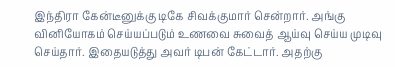இந்திரா கேன்டீனுக்கு டிகே சிவக்குமார் சென்றார். அங்கு வினியோகம் செய்யப்படும் உணவை சுவைத் ஆய்வு செய்ய முடிவு செய்தார். இதையடுத்து அவர் டிபன் கேட்டார். அதற்கு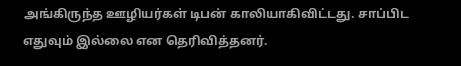அங்கிருந்த ஊழியர்கள் டிபன் காலியாகிவிட்டது. சாப்பிட எதுவும் இல்லை என தெரிவித்தனர்.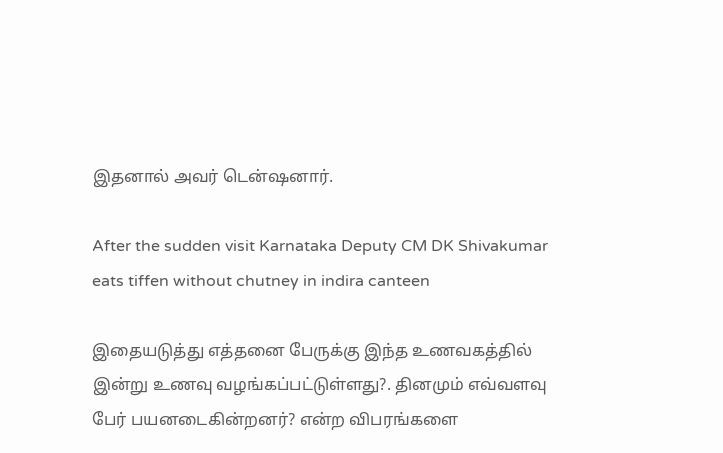இதனால் அவர் டென்ஷனார்.

After the sudden visit Karnataka Deputy CM DK Shivakumar eats tiffen without chutney in indira canteen

இதையடுத்து எத்தனை பேருக்கு இந்த உணவகத்தில் இன்று உணவு வழங்கப்பட்டுள்ளது?. தினமும் எவ்வளவு பேர் பயனடைகின்றனர்? என்ற விபரங்களை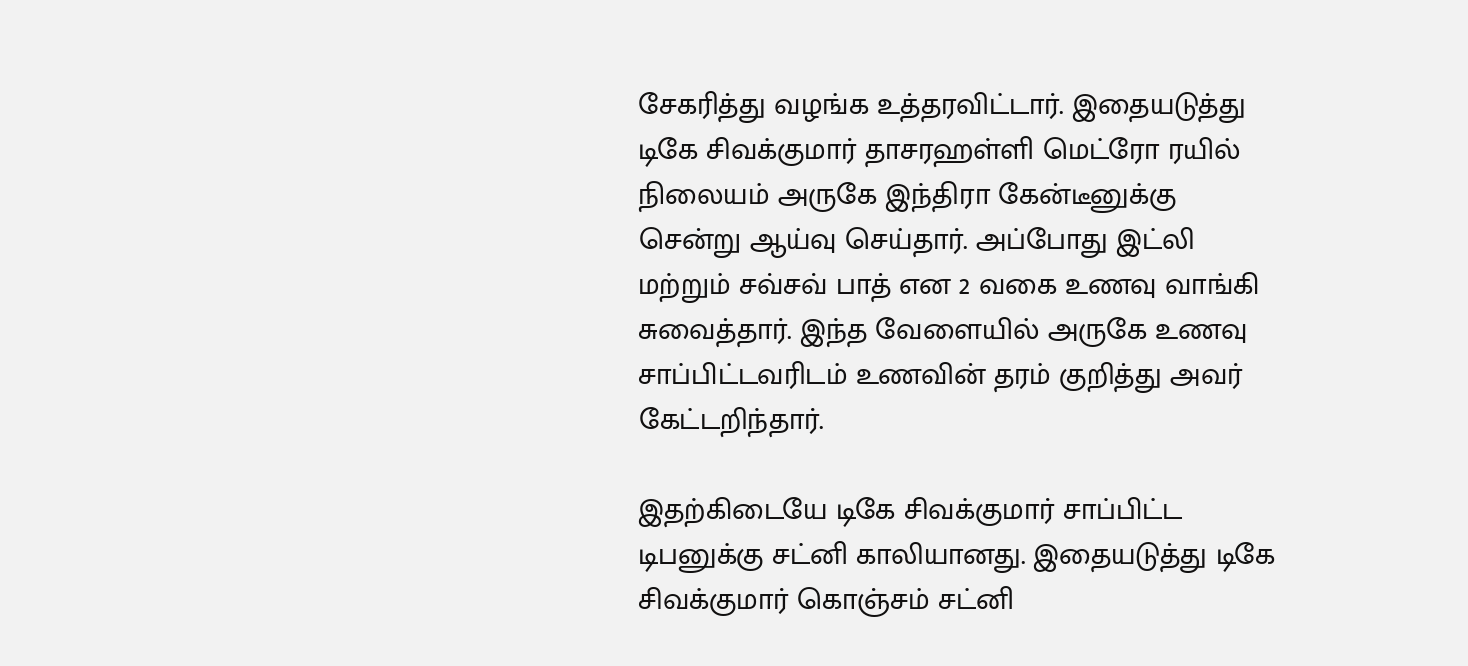சேகரித்து வழங்க உத்தரவிட்டார். இதையடுத்து டிகே சிவக்குமார் தாசரஹள்ளி மெட்ரோ ரயில் நிலையம் அருகே இந்திரா கேன்டீனுக்கு சென்று ஆய்வு செய்தார். அப்போது இட்லி மற்றும் சவ்சவ் பாத் என 2 வகை உணவு வாங்கி சுவைத்தார். இந்த வேளையில் அருகே உணவு சாப்பிட்டவரிடம் உணவின் தரம் குறித்து அவர் கேட்டறிந்தார்.

இதற்கிடையே டிகே சிவக்குமார் சாப்பிட்ட டிபனுக்கு சட்னி காலியானது. இதையடுத்து டிகே சிவக்குமார் கொஞ்சம் சட்னி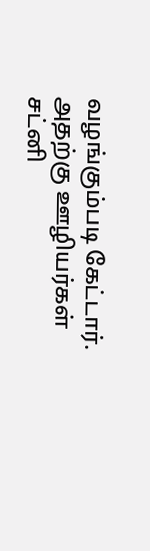வழங்கும்படி கேட்டார். அதற்கு ஊழியர்கள் சட்னி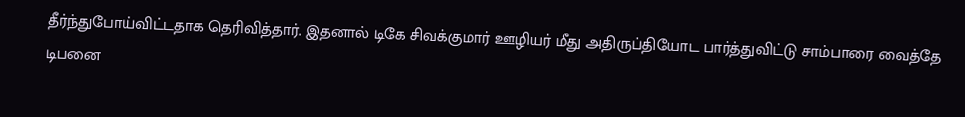தீர்ந்துபோய்விட்டதாக தெரிவித்தார். இதனால் டிகே சிவக்குமார் ஊழியர் மீது அதிருப்தியோட பார்த்துவிட்டு சாம்பாரை வைத்தே டிபனை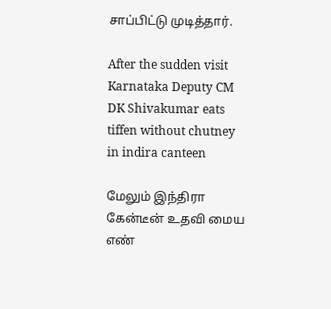சாப்பிட்டு முடித்தார்.

After the sudden visit Karnataka Deputy CM DK Shivakumar eats tiffen without chutney in indira canteen

மேலும் இந்திரா கேன்டீன் உதவி மைய எண்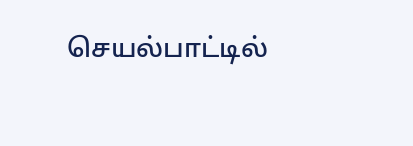செயல்பாட்டில்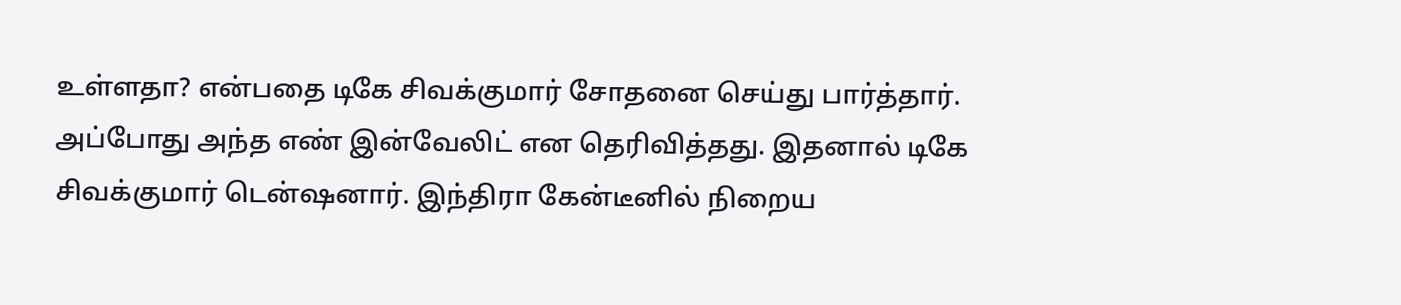உள்ளதா? என்பதை டிகே சிவக்குமார் சோதனை செய்து பார்த்தார். அப்போது அந்த எண் இன்வேலிட் என தெரிவித்தது. இதனால் டிகே சிவக்குமார் டென்ஷனார். இந்திரா கேன்டீனில் நிறைய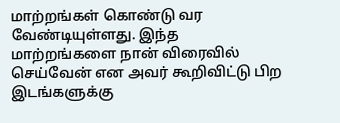மாற்றங்கள் கொண்டு வர வேண்டியுள்ளது. இந்த மாற்றங்களை நான் விரைவில் செய்வேன் என அவர் கூறிவிட்டு பிற இடங்களுக்கு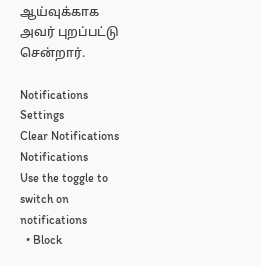ஆய்வுக்காக அவர் புறப்பட்டு சென்றார்.

Notifications
Settings
Clear Notifications
Notifications
Use the toggle to switch on notifications
  • Block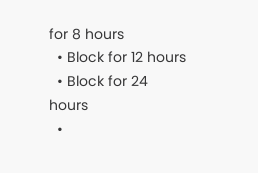for 8 hours
  • Block for 12 hours
  • Block for 24 hours
  •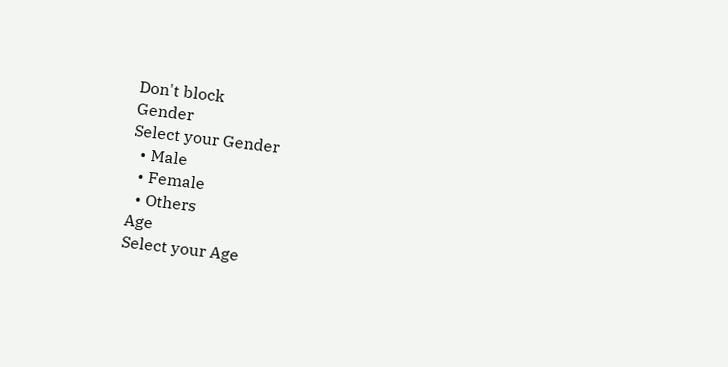Don't block
Gender
Select your Gender
  • Male
  • Female
  • Others
Age
Select your Age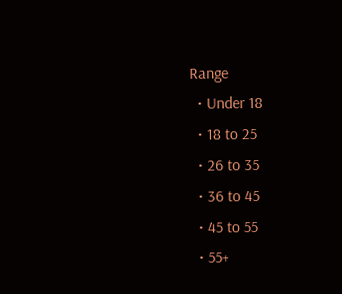Range
  • Under 18
  • 18 to 25
  • 26 to 35
  • 36 to 45
  • 45 to 55
  • 55+